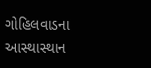ગોહિલવાડના આસ્થાસ્થાન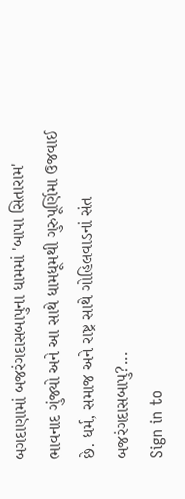બગદાણામાં બજરંગદાસબાપુના ધામમાં 'બાપા સિતારામ' ભાવનાદ ગુંજ્યો અને આ સાથે ધામધૂમથી ગુરુપૂર્ણિમા ઉજવાઈ છે. ધર્મ, સમાજ અને રાષ્ટ્ર સાથે ગોહિલવાડનાં સંત બજરંગદાસબાપુ?...
Sign in to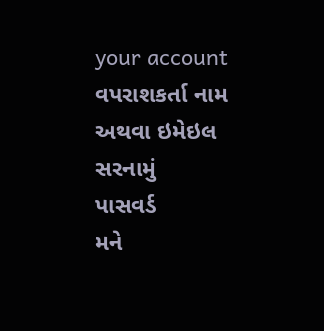your account
વપરાશકર્તા નામ અથવા ઇમેઇલ સરનામું
પાસવર્ડ
મને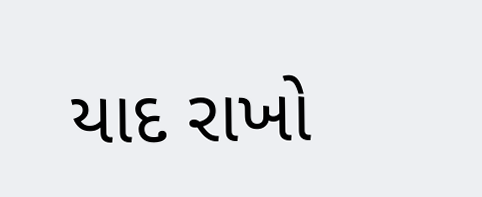યાદ રાખો